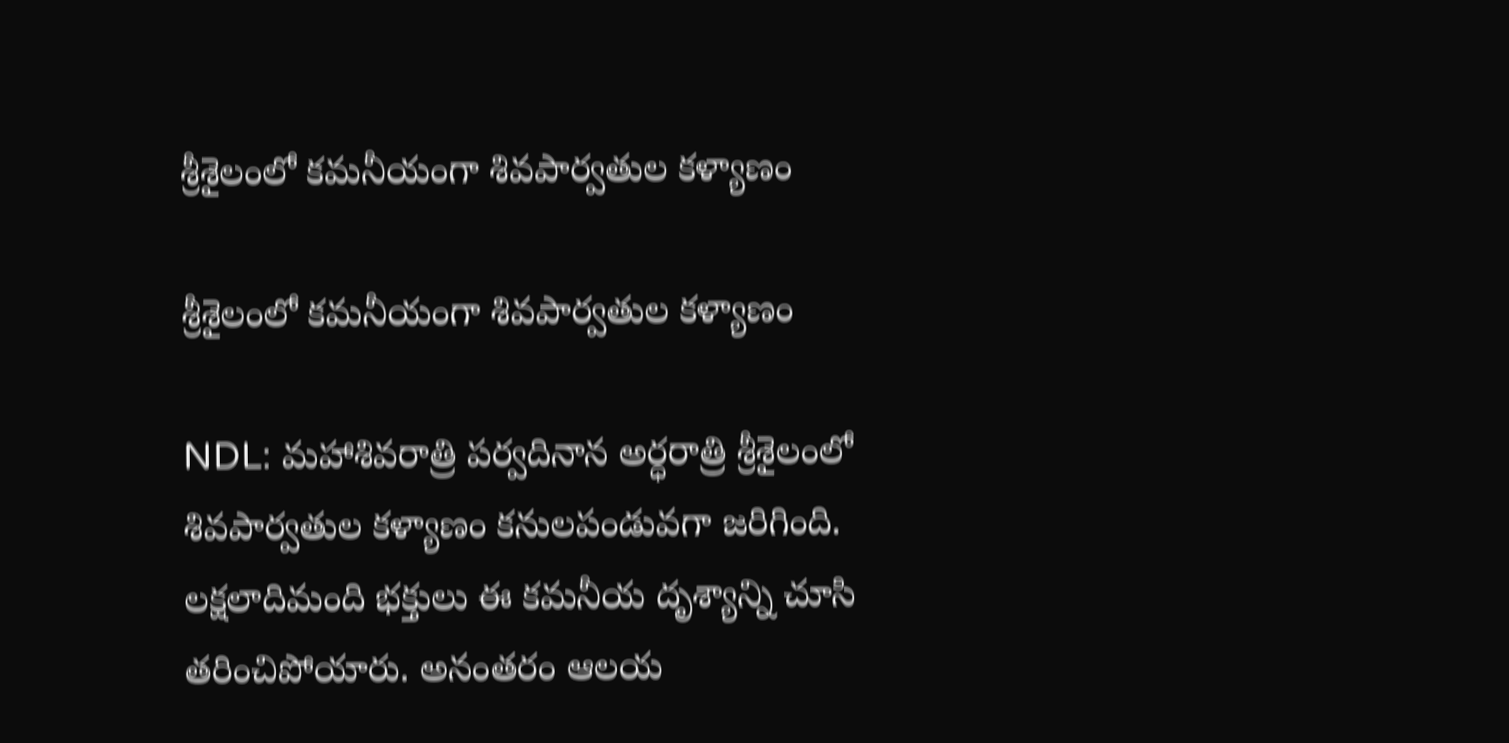శ్రీశైలంలో కమనీయంగా శివపార్వతుల కళ్యాణం

శ్రీశైలంలో కమనీయంగా శివపార్వతుల కళ్యాణం

NDL: మహాశివరాత్రి పర్వదినాన అర్ధరాత్రి శ్రీశైలంలో శివపార్వతుల కళ్యాణం కనులపండువగా జరిగింది. లక్షలాదిమంది భక్తులు ఈ కమనీయ దృశ్యాన్ని చూసి తరించిపోయారు. అనంతరం ఆలయ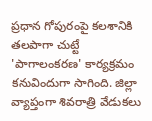ప్రధాన గోపురంపై కలశానికి తలపాగా చుట్టే 'పాగాలంకరణ' కార్యక్రమం కనువిందుగా సాగింది. జిల్లా వ్యాప్తంగా శివరాత్రి వేడుకలు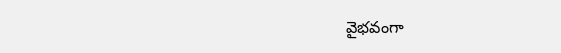వైభవంగా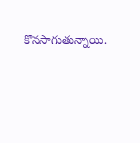కొనసాగుతున్నాయి.